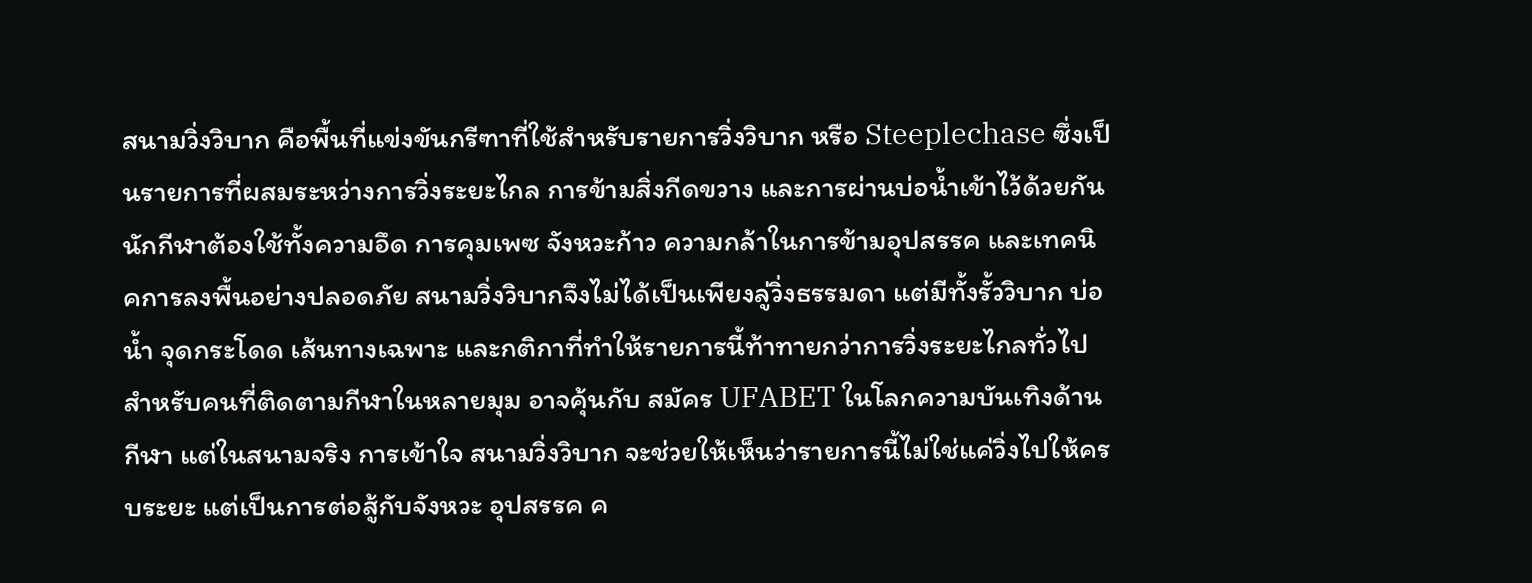สนามวิ่งวิบาก คือพื้นที่แข่งขันกรีฑาที่ใช้สำหรับรายการวิ่งวิบาก หรือ Steeplechase ซึ่งเป็นรายการที่ผสมระหว่างการวิ่งระยะไกล การข้ามสิ่งกีดขวาง และการผ่านบ่อน้ำเข้าไว้ด้วยกัน นักกีฬาต้องใช้ทั้งความอึด การคุมเพซ จังหวะก้าว ความกล้าในการข้ามอุปสรรค และเทคนิคการลงพื้นอย่างปลอดภัย สนามวิ่งวิบากจึงไม่ได้เป็นเพียงลู่วิ่งธรรมดา แต่มีทั้งรั้ววิบาก บ่อน้ำ จุดกระโดด เส้นทางเฉพาะ และกติกาที่ทำให้รายการนี้ท้าทายกว่าการวิ่งระยะไกลทั่วไป สำหรับคนที่ติดตามกีฬาในหลายมุม อาจคุ้นกับ สมัคร UFABET ในโลกความบันเทิงด้านกีฬา แต่ในสนามจริง การเข้าใจ สนามวิ่งวิบาก จะช่วยให้เห็นว่ารายการนี้ไม่ใช่แค่วิ่งไปให้ครบระยะ แต่เป็นการต่อสู้กับจังหวะ อุปสรรค ค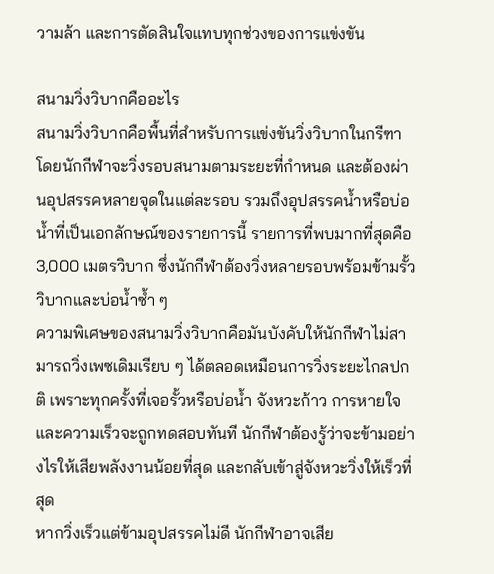วามล้า และการตัดสินใจแทบทุกช่วงของการแข่งขัน

สนามวิ่งวิบากคืออะไร
สนามวิ่งวิบากคือพื้นที่สำหรับการแข่งขันวิ่งวิบากในกรีฑา โดยนักกีฬาจะวิ่งรอบสนามตามระยะที่กำหนด และต้องผ่านอุปสรรคหลายจุดในแต่ละรอบ รวมถึงอุปสรรคน้ำหรือบ่อน้ำที่เป็นเอกลักษณ์ของรายการนี้ รายการที่พบมากที่สุดคือ 3,000 เมตรวิบาก ซึ่งนักกีฬาต้องวิ่งหลายรอบพร้อมข้ามรั้ววิบากและบ่อน้ำซ้ำ ๆ
ความพิเศษของสนามวิ่งวิบากคือมันบังคับให้นักกีฬาไม่สามารถวิ่งเพซเดิมเรียบ ๆ ได้ตลอดเหมือนการวิ่งระยะไกลปกติ เพราะทุกครั้งที่เจอรั้วหรือบ่อน้ำ จังหวะก้าว การหายใจ และความเร็วจะถูกทดสอบทันที นักกีฬาต้องรู้ว่าจะข้ามอย่างไรให้เสียพลังงานน้อยที่สุด และกลับเข้าสู่จังหวะวิ่งให้เร็วที่สุด
หากวิ่งเร็วแต่ข้ามอุปสรรคไม่ดี นักกีฬาอาจเสีย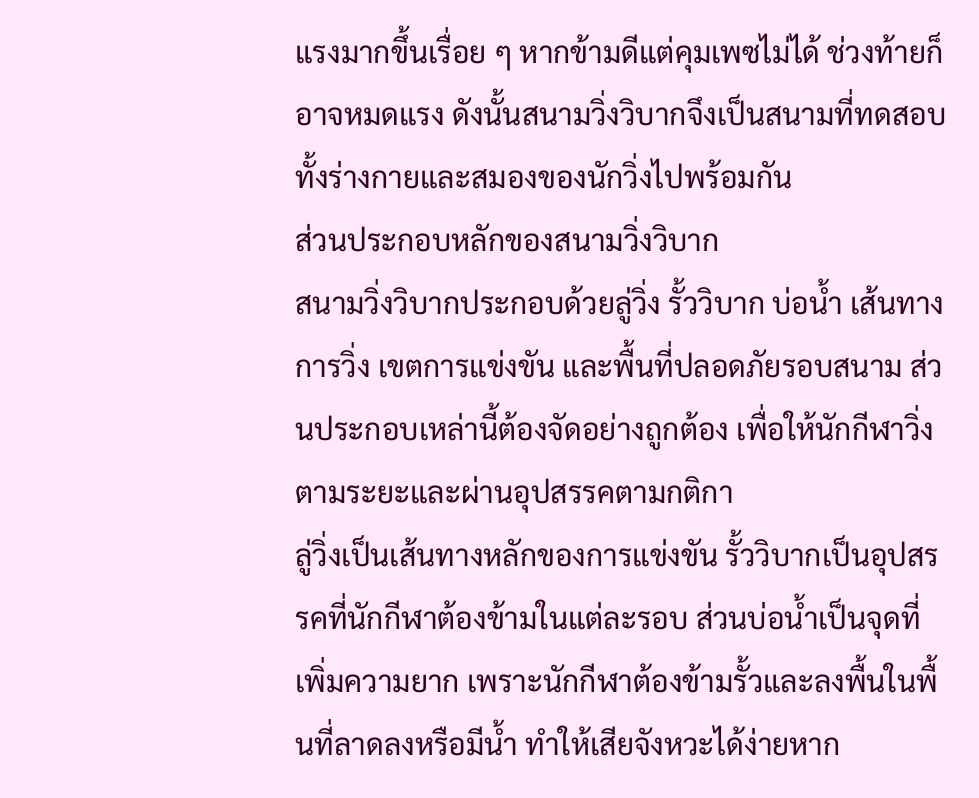แรงมากขึ้นเรื่อย ๆ หากข้ามดีแต่คุมเพซไม่ได้ ช่วงท้ายก็อาจหมดแรง ดังนั้นสนามวิ่งวิบากจึงเป็นสนามที่ทดสอบทั้งร่างกายและสมองของนักวิ่งไปพร้อมกัน
ส่วนประกอบหลักของสนามวิ่งวิบาก
สนามวิ่งวิบากประกอบด้วยลู่วิ่ง รั้ววิบาก บ่อน้ำ เส้นทางการวิ่ง เขตการแข่งขัน และพื้นที่ปลอดภัยรอบสนาม ส่วนประกอบเหล่านี้ต้องจัดอย่างถูกต้อง เพื่อให้นักกีฬาวิ่งตามระยะและผ่านอุปสรรคตามกติกา
ลู่วิ่งเป็นเส้นทางหลักของการแข่งขัน รั้ววิบากเป็นอุปสรรคที่นักกีฬาต้องข้ามในแต่ละรอบ ส่วนบ่อน้ำเป็นจุดที่เพิ่มความยาก เพราะนักกีฬาต้องข้ามรั้วและลงพื้นในพื้นที่ลาดลงหรือมีน้ำ ทำให้เสียจังหวะได้ง่ายหาก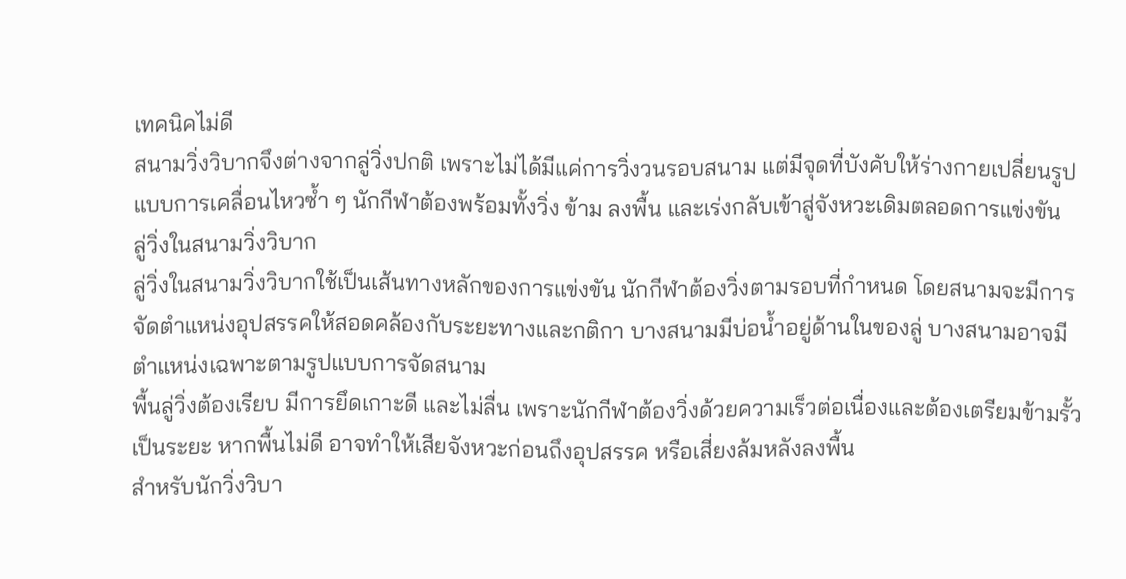เทคนิคไม่ดี
สนามวิ่งวิบากจึงต่างจากลู่วิ่งปกติ เพราะไม่ได้มีแค่การวิ่งวนรอบสนาม แต่มีจุดที่บังคับให้ร่างกายเปลี่ยนรูปแบบการเคลื่อนไหวซ้ำ ๆ นักกีฬาต้องพร้อมทั้งวิ่ง ข้าม ลงพื้น และเร่งกลับเข้าสู่จังหวะเดิมตลอดการแข่งขัน
ลู่วิ่งในสนามวิ่งวิบาก
ลู่วิ่งในสนามวิ่งวิบากใช้เป็นเส้นทางหลักของการแข่งขัน นักกีฬาต้องวิ่งตามรอบที่กำหนด โดยสนามจะมีการจัดตำแหน่งอุปสรรคให้สอดคล้องกับระยะทางและกติกา บางสนามมีบ่อน้ำอยู่ด้านในของลู่ บางสนามอาจมีตำแหน่งเฉพาะตามรูปแบบการจัดสนาม
พื้นลู่วิ่งต้องเรียบ มีการยึดเกาะดี และไม่ลื่น เพราะนักกีฬาต้องวิ่งด้วยความเร็วต่อเนื่องและต้องเตรียมข้ามรั้วเป็นระยะ หากพื้นไม่ดี อาจทำให้เสียจังหวะก่อนถึงอุปสรรค หรือเสี่ยงล้มหลังลงพื้น
สำหรับนักวิ่งวิบา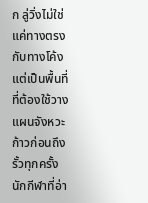ก ลู่วิ่งไม่ใช่แค่ทางตรงกับทางโค้ง แต่เป็นพื้นที่ที่ต้องใช้วางแผนจังหวะก้าวก่อนถึงรั้วทุกครั้ง นักกีฬาที่อ่า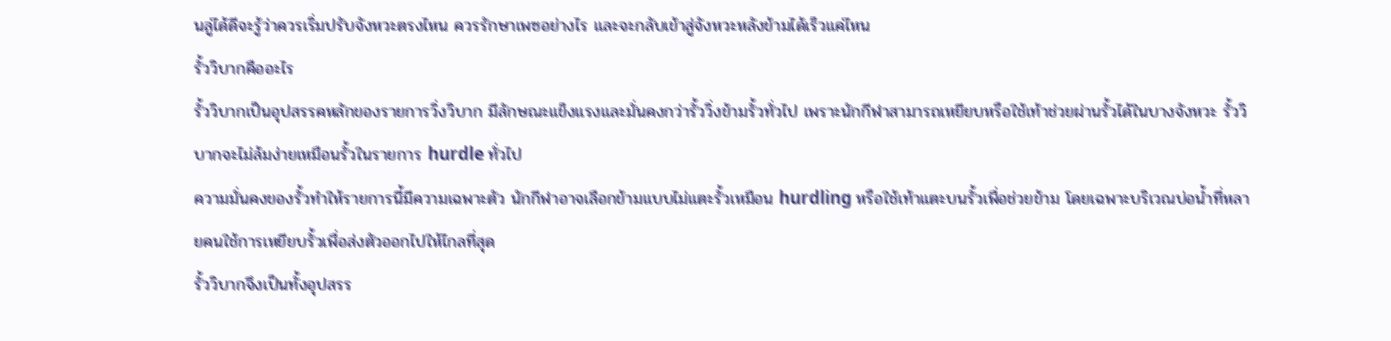นลู่ได้ดีจะรู้ว่าควรเริ่มปรับจังหวะตรงไหน ควรรักษาเพซอย่างไร และจะกลับเข้าสู่จังหวะหลังข้ามได้เร็วแค่ไหน
รั้ววิบากคืออะไร
รั้ววิบากเป็นอุปสรรคหลักของรายการวิ่งวิบาก มีลักษณะแข็งแรงและมั่นคงกว่ารั้ววิ่งข้ามรั้วทั่วไป เพราะนักกีฬาสามารถเหยียบหรือใช้เท้าช่วยผ่านรั้วได้ในบางจังหวะ รั้ววิบากจะไม่ล้มง่ายเหมือนรั้วในรายการ hurdle ทั่วไป
ความมั่นคงของรั้วทำให้รายการนี้มีความเฉพาะตัว นักกีฬาอาจเลือกข้ามแบบไม่แตะรั้วเหมือน hurdling หรือใช้เท้าแตะบนรั้วเพื่อช่วยข้าม โดยเฉพาะบริเวณบ่อน้ำที่หลายคนใช้การเหยียบรั้วเพื่อส่งตัวออกไปให้ไกลที่สุด
รั้ววิบากจึงเป็นทั้งอุปสรร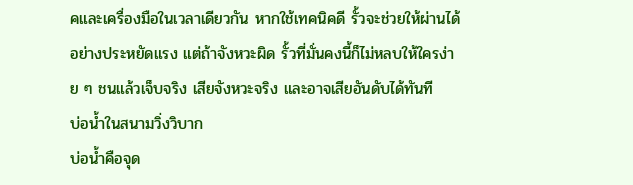คและเครื่องมือในเวลาเดียวกัน หากใช้เทคนิคดี รั้วจะช่วยให้ผ่านได้อย่างประหยัดแรง แต่ถ้าจังหวะผิด รั้วที่มั่นคงนี้ก็ไม่หลบให้ใครง่าย ๆ ชนแล้วเจ็บจริง เสียจังหวะจริง และอาจเสียอันดับได้ทันที
บ่อน้ำในสนามวิ่งวิบาก
บ่อน้ำคือจุด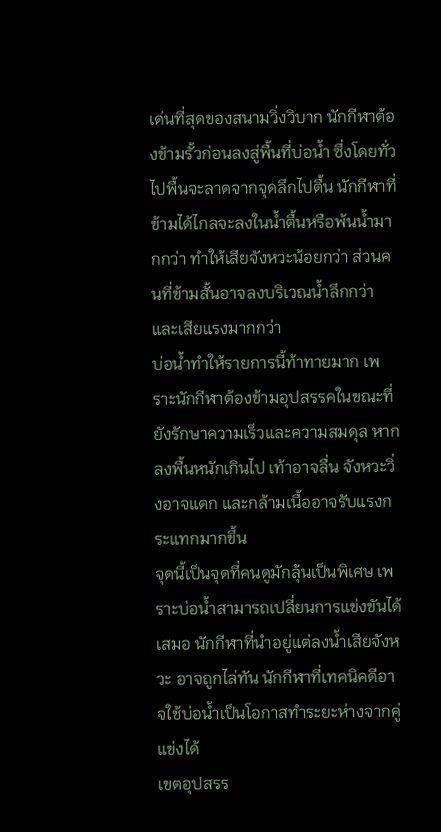เด่นที่สุดของสนามวิ่งวิบาก นักกีฬาต้องข้ามรั้วก่อนลงสู่พื้นที่บ่อน้ำ ซึ่งโดยทั่วไปพื้นจะลาดจากจุดลึกไปตื้น นักกีฬาที่ข้ามได้ไกลจะลงในน้ำตื้นหรือพ้นน้ำมากกว่า ทำให้เสียจังหวะน้อยกว่า ส่วนคนที่ข้ามสั้นอาจลงบริเวณน้ำลึกกว่าและเสียแรงมากกว่า
บ่อน้ำทำให้รายการนี้ท้าทายมาก เพราะนักกีฬาต้องข้ามอุปสรรคในขณะที่ยังรักษาความเร็วและความสมดุล หากลงพื้นหนักเกินไป เท้าอาจลื่น จังหวะวิ่งอาจแตก และกล้ามเนื้ออาจรับแรงกระแทกมากขึ้น
จุดนี้เป็นจุดที่คนดูมักลุ้นเป็นพิเศษ เพราะบ่อน้ำสามารถเปลี่ยนการแข่งขันได้เสมอ นักกีฬาที่นำอยู่แต่ลงน้ำเสียจังหวะ อาจถูกไล่ทัน นักกีฬาที่เทคนิคดีอาจใช้บ่อน้ำเป็นโอกาสทำระยะห่างจากคู่แข่งได้
เขตอุปสรร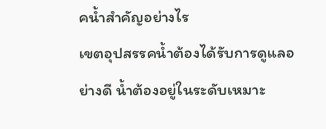คน้ำสำคัญอย่างไร
เขตอุปสรรคน้ำต้องได้รับการดูแลอย่างดี น้ำต้องอยู่ในระดับเหมาะ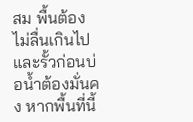สม พื้นต้องไม่ลื่นเกินไป และรั้วก่อนบ่อน้ำต้องมั่นคง หากพื้นที่นี้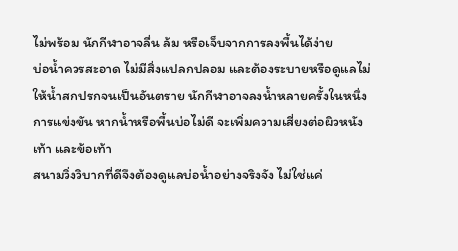ไม่พร้อม นักกีฬาอาจลื่น ล้ม หรือเจ็บจากการลงพื้นได้ง่าย
บ่อน้ำควรสะอาด ไม่มีสิ่งแปลกปลอม และต้องระบายหรือดูแลไม่ให้น้ำสกปรกจนเป็นอันตราย นักกีฬาอาจลงน้ำหลายครั้งในหนึ่งการแข่งขัน หากน้ำหรือพื้นบ่อไม่ดี จะเพิ่มความเสี่ยงต่อผิวหนัง เท้า และข้อเท้า
สนามวิ่งวิบากที่ดีจึงต้องดูแลบ่อน้ำอย่างจริงจัง ไม่ใช่แค่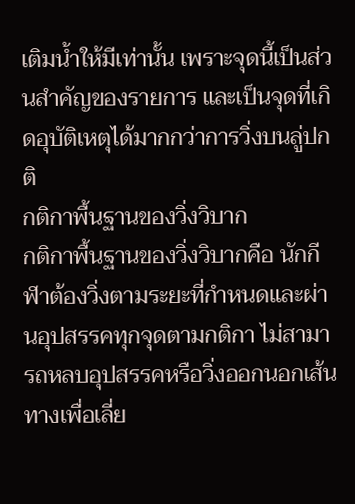เติมน้ำให้มีเท่านั้น เพราะจุดนี้เป็นส่วนสำคัญของรายการ และเป็นจุดที่เกิดอุบัติเหตุได้มากกว่าการวิ่งบนลู่ปกติ
กติกาพื้นฐานของวิ่งวิบาก
กติกาพื้นฐานของวิ่งวิบากคือ นักกีฬาต้องวิ่งตามระยะที่กำหนดและผ่านอุปสรรคทุกจุดตามกติกา ไม่สามารถหลบอุปสรรคหรือวิ่งออกนอกเส้นทางเพื่อเลี่ย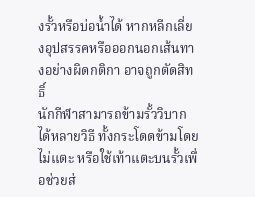งรั้วหรือบ่อน้ำได้ หากหลีกเลี่ยงอุปสรรคหรือออกนอกเส้นทางอย่างผิดกติกา อาจถูกตัดสิทธิ์
นักกีฬาสามารถข้ามรั้ววิบากได้หลายวิธี ทั้งกระโดดข้ามโดยไม่แตะ หรือใช้เท้าแตะบนรั้วเพื่อช่วยส่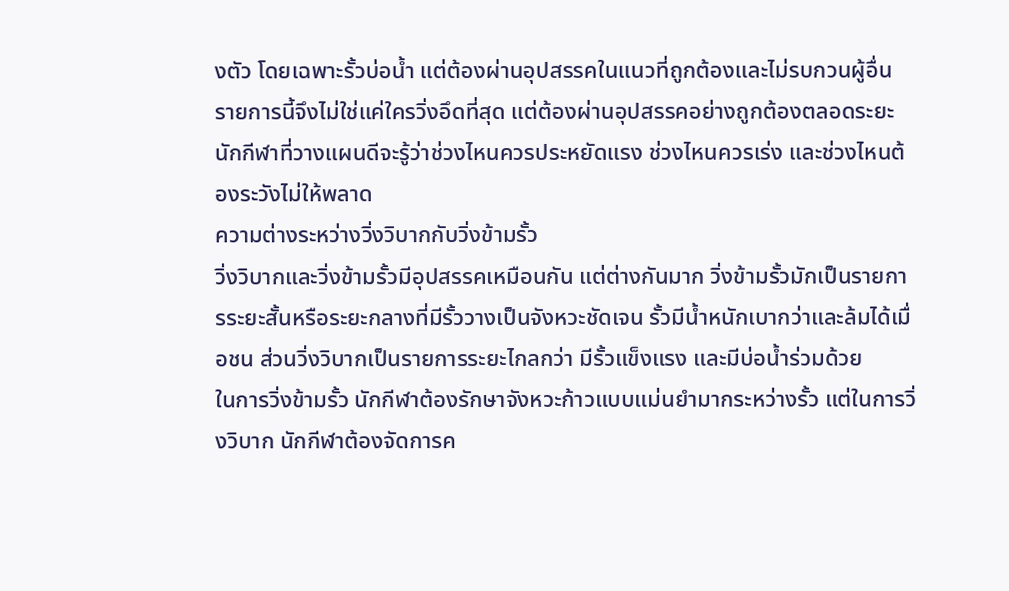งตัว โดยเฉพาะรั้วบ่อน้ำ แต่ต้องผ่านอุปสรรคในแนวที่ถูกต้องและไม่รบกวนผู้อื่น
รายการนี้จึงไม่ใช่แค่ใครวิ่งอึดที่สุด แต่ต้องผ่านอุปสรรคอย่างถูกต้องตลอดระยะ นักกีฬาที่วางแผนดีจะรู้ว่าช่วงไหนควรประหยัดแรง ช่วงไหนควรเร่ง และช่วงไหนต้องระวังไม่ให้พลาด
ความต่างระหว่างวิ่งวิบากกับวิ่งข้ามรั้ว
วิ่งวิบากและวิ่งข้ามรั้วมีอุปสรรคเหมือนกัน แต่ต่างกันมาก วิ่งข้ามรั้วมักเป็นรายการระยะสั้นหรือระยะกลางที่มีรั้ววางเป็นจังหวะชัดเจน รั้วมีน้ำหนักเบากว่าและล้มได้เมื่อชน ส่วนวิ่งวิบากเป็นรายการระยะไกลกว่า มีรั้วแข็งแรง และมีบ่อน้ำร่วมด้วย
ในการวิ่งข้ามรั้ว นักกีฬาต้องรักษาจังหวะก้าวแบบแม่นยำมากระหว่างรั้ว แต่ในการวิ่งวิบาก นักกีฬาต้องจัดการค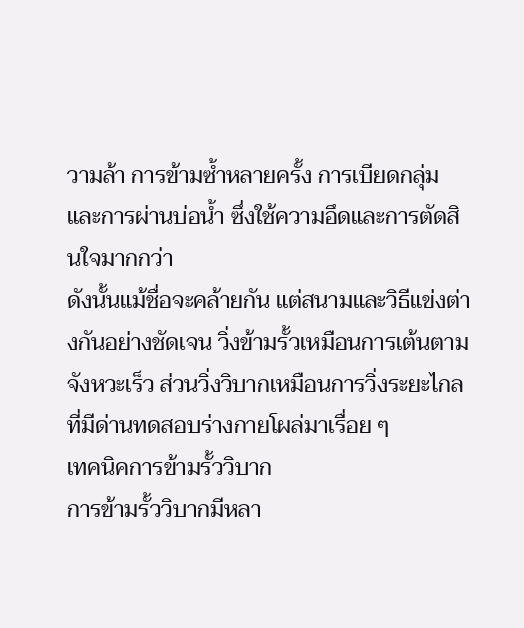วามล้า การข้ามซ้ำหลายครั้ง การเบียดกลุ่ม และการผ่านบ่อน้ำ ซึ่งใช้ความอึดและการตัดสินใจมากกว่า
ดังนั้นแม้ชื่อจะคล้ายกัน แต่สนามและวิธีแข่งต่างกันอย่างชัดเจน วิ่งข้ามรั้วเหมือนการเต้นตามจังหวะเร็ว ส่วนวิ่งวิบากเหมือนการวิ่งระยะไกลที่มีด่านทดสอบร่างกายโผล่มาเรื่อย ๆ
เทคนิคการข้ามรั้ววิบาก
การข้ามรั้ววิบากมีหลา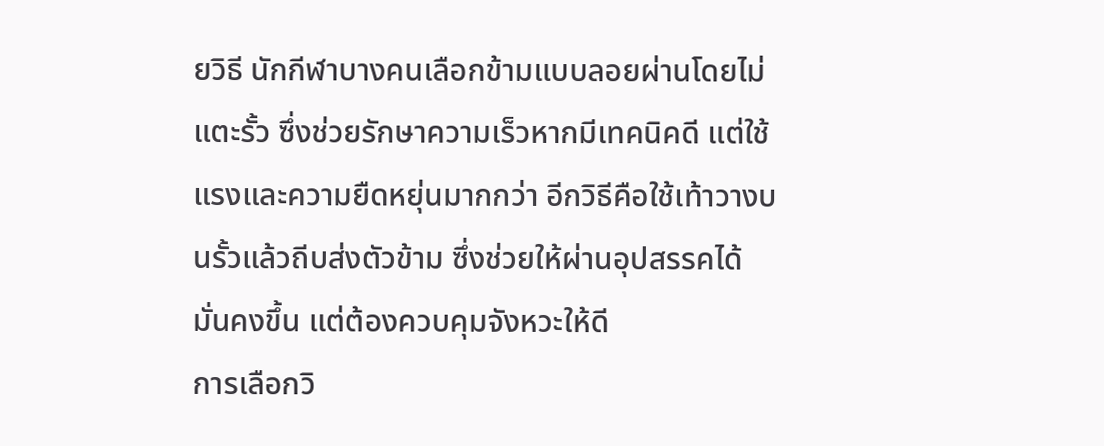ยวิธี นักกีฬาบางคนเลือกข้ามแบบลอยผ่านโดยไม่แตะรั้ว ซึ่งช่วยรักษาความเร็วหากมีเทคนิคดี แต่ใช้แรงและความยืดหยุ่นมากกว่า อีกวิธีคือใช้เท้าวางบนรั้วแล้วถีบส่งตัวข้าม ซึ่งช่วยให้ผ่านอุปสรรคได้มั่นคงขึ้น แต่ต้องควบคุมจังหวะให้ดี
การเลือกวิ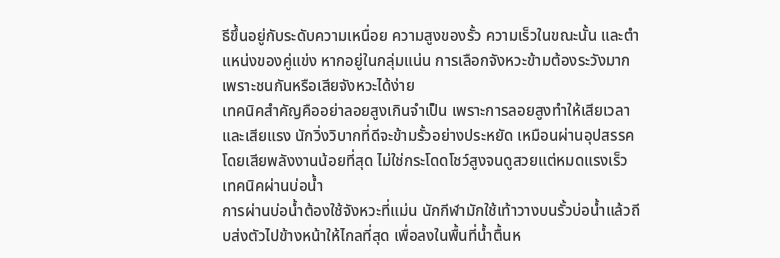ธีขึ้นอยู่กับระดับความเหนื่อย ความสูงของรั้ว ความเร็วในขณะนั้น และตำแหน่งของคู่แข่ง หากอยู่ในกลุ่มแน่น การเลือกจังหวะข้ามต้องระวังมาก เพราะชนกันหรือเสียจังหวะได้ง่าย
เทคนิคสำคัญคืออย่าลอยสูงเกินจำเป็น เพราะการลอยสูงทำให้เสียเวลาและเสียแรง นักวิ่งวิบากที่ดีจะข้ามรั้วอย่างประหยัด เหมือนผ่านอุปสรรคโดยเสียพลังงานน้อยที่สุด ไม่ใช่กระโดดโชว์สูงจนดูสวยแต่หมดแรงเร็ว
เทคนิคผ่านบ่อน้ำ
การผ่านบ่อน้ำต้องใช้จังหวะที่แม่น นักกีฬามักใช้เท้าวางบนรั้วบ่อน้ำแล้วถีบส่งตัวไปข้างหน้าให้ไกลที่สุด เพื่อลงในพื้นที่น้ำตื้นห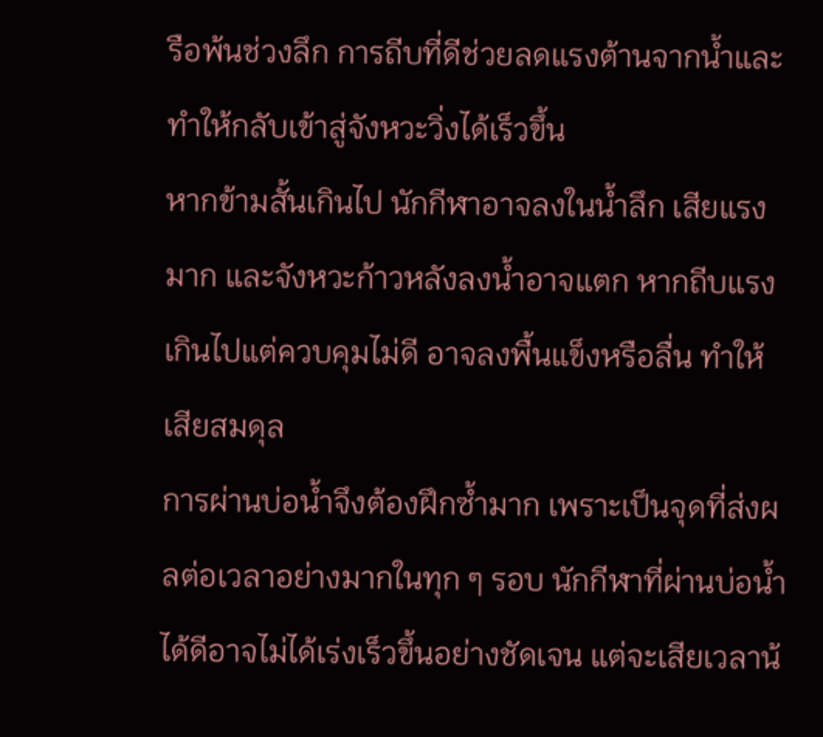รือพ้นช่วงลึก การถีบที่ดีช่วยลดแรงต้านจากน้ำและทำให้กลับเข้าสู่จังหวะวิ่งได้เร็วขึ้น
หากข้ามสั้นเกินไป นักกีฬาอาจลงในน้ำลึก เสียแรงมาก และจังหวะก้าวหลังลงน้ำอาจแตก หากถีบแรงเกินไปแต่ควบคุมไม่ดี อาจลงพื้นแข็งหรือลื่น ทำให้เสียสมดุล
การผ่านบ่อน้ำจึงต้องฝึกซ้ำมาก เพราะเป็นจุดที่ส่งผลต่อเวลาอย่างมากในทุก ๆ รอบ นักกีฬาที่ผ่านบ่อน้ำได้ดีอาจไม่ได้เร่งเร็วขึ้นอย่างชัดเจน แต่จะเสียเวลาน้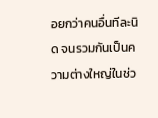อยกว่าคนอื่นทีละนิด จนรวมกันเป็นความต่างใหญ่ในช่ว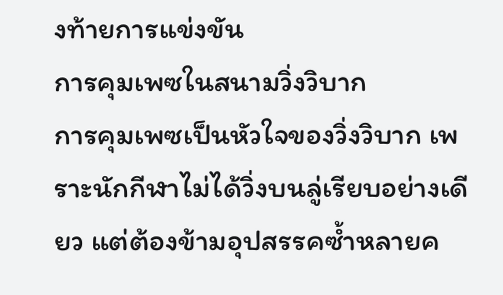งท้ายการแข่งขัน
การคุมเพซในสนามวิ่งวิบาก
การคุมเพซเป็นหัวใจของวิ่งวิบาก เพราะนักกีฬาไม่ได้วิ่งบนลู่เรียบอย่างเดียว แต่ต้องข้ามอุปสรรคซ้ำหลายค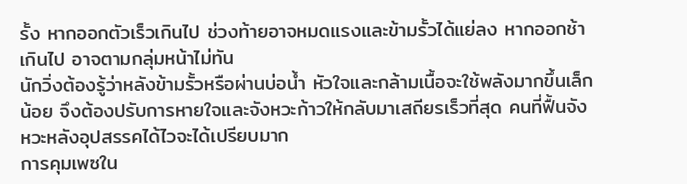รั้ง หากออกตัวเร็วเกินไป ช่วงท้ายอาจหมดแรงและข้ามรั้วได้แย่ลง หากออกช้าเกินไป อาจตามกลุ่มหน้าไม่ทัน
นักวิ่งต้องรู้ว่าหลังข้ามรั้วหรือผ่านบ่อน้ำ หัวใจและกล้ามเนื้อจะใช้พลังมากขึ้นเล็กน้อย จึงต้องปรับการหายใจและจังหวะก้าวให้กลับมาเสถียรเร็วที่สุด คนที่ฟื้นจังหวะหลังอุปสรรคได้ไวจะได้เปรียบมาก
การคุมเพซใน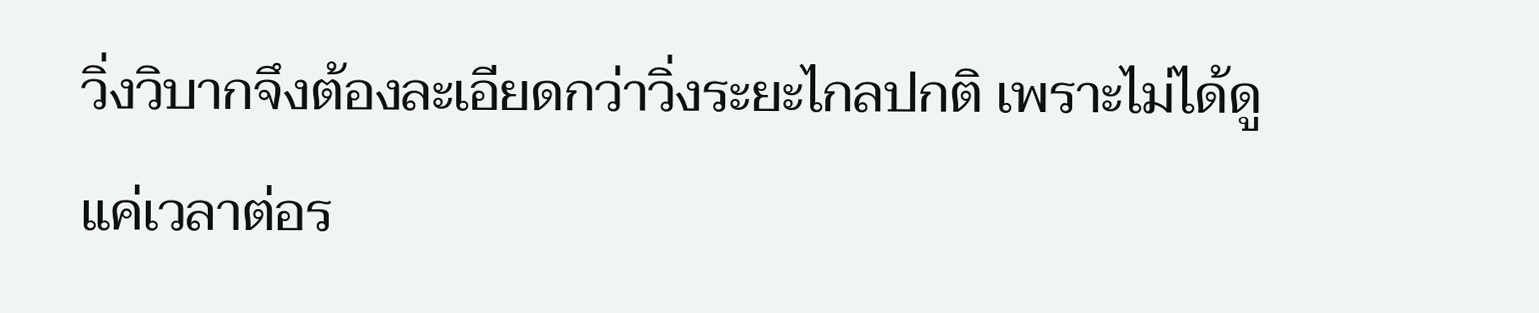วิ่งวิบากจึงต้องละเอียดกว่าวิ่งระยะไกลปกติ เพราะไม่ได้ดูแค่เวลาต่อร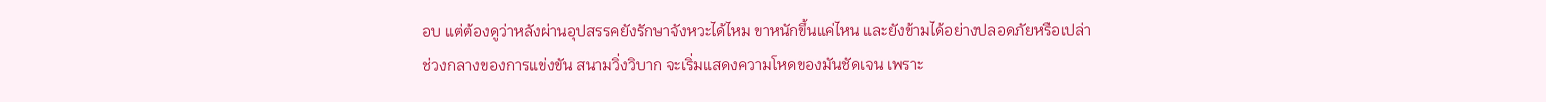อบ แต่ต้องดูว่าหลังผ่านอุปสรรคยังรักษาจังหวะได้ไหม ขาหนักขึ้นแค่ไหน และยังข้ามได้อย่างปลอดภัยหรือเปล่า
ช่วงกลางของการแข่งขัน สนามวิ่งวิบาก จะเริ่มแสดงความโหดของมันชัดเจน เพราะ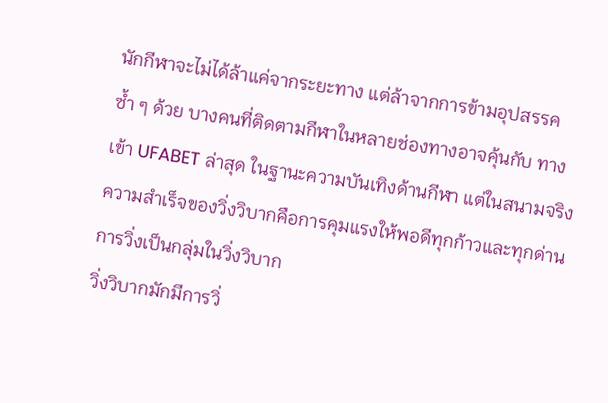นักกีฬาจะไม่ได้ล้าแค่จากระยะทาง แต่ล้าจากการข้ามอุปสรรคซ้ำ ๆ ด้วย บางคนที่ติดตามกีฬาในหลายช่องทางอาจคุ้นกับ ทางเข้า UFABET ล่าสุด ในฐานะความบันเทิงด้านกีฬา แต่ในสนามจริง ความสำเร็จของวิ่งวิบากคือการคุมแรงให้พอดีทุกก้าวและทุกด่าน
การวิ่งเป็นกลุ่มในวิ่งวิบาก
วิ่งวิบากมักมีการวิ่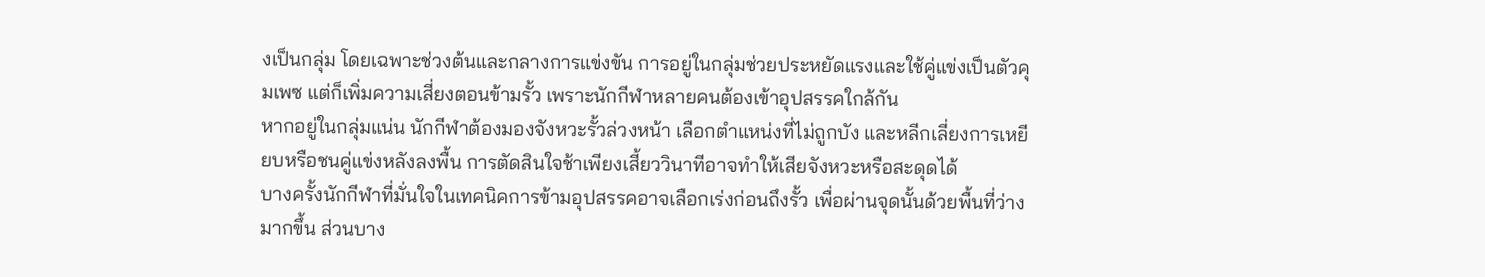งเป็นกลุ่ม โดยเฉพาะช่วงต้นและกลางการแข่งขัน การอยู่ในกลุ่มช่วยประหยัดแรงและใช้คู่แข่งเป็นตัวคุมเพซ แต่ก็เพิ่มความเสี่ยงตอนข้ามรั้ว เพราะนักกีฬาหลายคนต้องเข้าอุปสรรคใกล้กัน
หากอยู่ในกลุ่มแน่น นักกีฬาต้องมองจังหวะรั้วล่วงหน้า เลือกตำแหน่งที่ไม่ถูกบัง และหลีกเลี่ยงการเหยียบหรือชนคู่แข่งหลังลงพื้น การตัดสินใจช้าเพียงเสี้ยววินาทีอาจทำให้เสียจังหวะหรือสะดุดได้
บางครั้งนักกีฬาที่มั่นใจในเทคนิคการข้ามอุปสรรคอาจเลือกเร่งก่อนถึงรั้ว เพื่อผ่านจุดนั้นด้วยพื้นที่ว่างมากขึ้น ส่วนบาง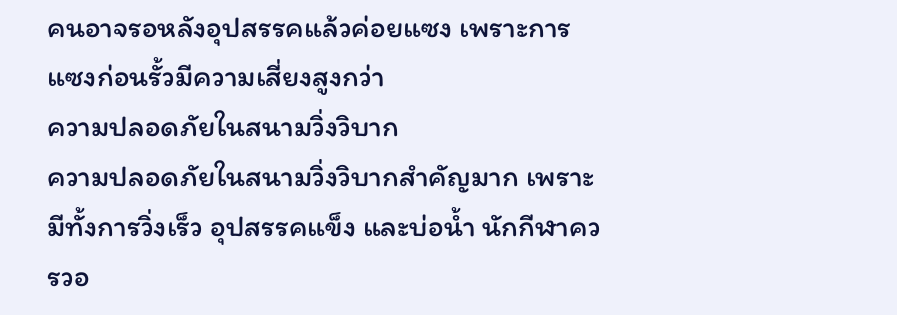คนอาจรอหลังอุปสรรคแล้วค่อยแซง เพราะการแซงก่อนรั้วมีความเสี่ยงสูงกว่า
ความปลอดภัยในสนามวิ่งวิบาก
ความปลอดภัยในสนามวิ่งวิบากสำคัญมาก เพราะมีทั้งการวิ่งเร็ว อุปสรรคแข็ง และบ่อน้ำ นักกีฬาควรวอ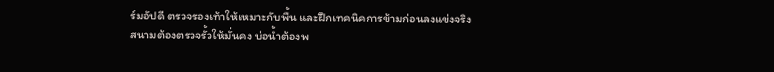ร์มอัปดี ตรวจรองเท้าให้เหมาะกับพื้น และฝึกเทคนิคการข้ามก่อนลงแข่งจริง
สนามต้องตรวจรั้วให้มั่นคง บ่อน้ำต้องพ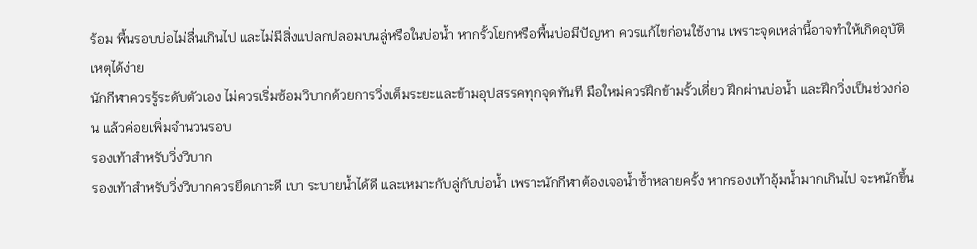ร้อม พื้นรอบบ่อไม่ลื่นเกินไป และไม่มีสิ่งแปลกปลอมบนลู่หรือในบ่อน้ำ หากรั้วโยกหรือพื้นบ่อมีปัญหา ควรแก้ไขก่อนใช้งาน เพราะจุดเหล่านี้อาจทำให้เกิดอุบัติเหตุได้ง่าย
นักกีฬาควรรู้ระดับตัวเอง ไม่ควรเริ่มซ้อมวิบากด้วยการวิ่งเต็มระยะและข้ามอุปสรรคทุกจุดทันที มือใหม่ควรฝึกข้ามรั้วเดี่ยว ฝึกผ่านบ่อน้ำ และฝึกวิ่งเป็นช่วงก่อน แล้วค่อยเพิ่มจำนวนรอบ
รองเท้าสำหรับวิ่งวิบาก
รองเท้าสำหรับวิ่งวิบากควรยึดเกาะดี เบา ระบายน้ำได้ดี และเหมาะกับลู่กับบ่อน้ำ เพราะนักกีฬาต้องเจอน้ำซ้ำหลายครั้ง หากรองเท้าอุ้มน้ำมากเกินไป จะหนักขึ้น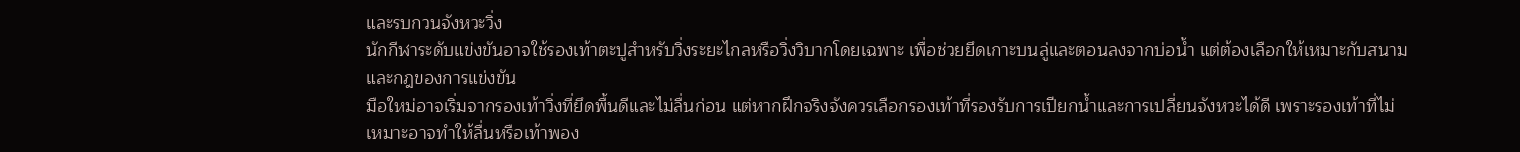และรบกวนจังหวะวิ่ง
นักกีฬาระดับแข่งขันอาจใช้รองเท้าตะปูสำหรับวิ่งระยะไกลหรือวิ่งวิบากโดยเฉพาะ เพื่อช่วยยึดเกาะบนลู่และตอนลงจากบ่อน้ำ แต่ต้องเลือกให้เหมาะกับสนามและกฎของการแข่งขัน
มือใหม่อาจเริ่มจากรองเท้าวิ่งที่ยึดพื้นดีและไม่ลื่นก่อน แต่หากฝึกจริงจังควรเลือกรองเท้าที่รองรับการเปียกน้ำและการเปลี่ยนจังหวะได้ดี เพราะรองเท้าที่ไม่เหมาะอาจทำให้ลื่นหรือเท้าพอง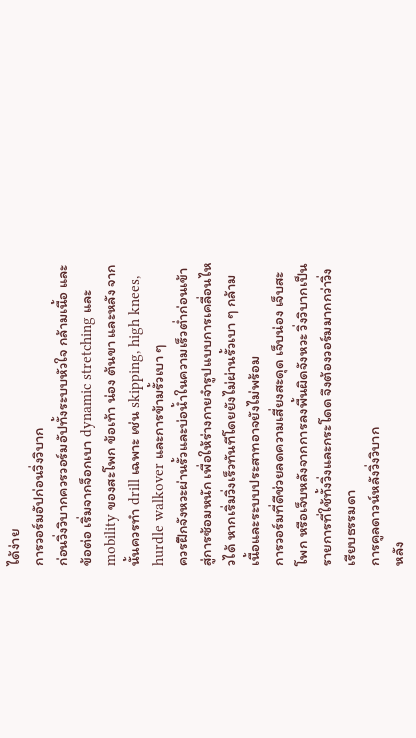ได้ง่าย
การวอร์มอัปก่อนวิ่งวิบาก
ก่อนวิ่งวิบากควรวอร์มอัปทั้งระบบหัวใจ กล้ามเนื้อ และข้อต่อ เริ่มจากจ็อกเบา dynamic stretching และ mobility ของสะโพก ข้อเท้า น่อง ต้นขา และหลัง จากนั้นควรทำ drill เฉพาะ เช่น skipping, high knees, hurdle walkover และการข้ามรั้วเบา ๆ
ควรฝึกจังหวะผ่านรั้วและบ่อน้ำในความเร็วต่ำก่อนเข้าสู่การซ้อมหนัก เพื่อให้ร่างกายจำรูปแบบการเคลื่อนไหวได้ หากเริ่มวิ่งเร็วทันทีโดยยังไม่ผ่านรั้วเบา ๆ กล้ามเนื้อและระบบประสาทอาจยังไม่พร้อม
การวอร์มที่ดีช่วยลดความเสี่ยงสะดุด เจ็บน่อง เจ็บสะโพก หรือเจ็บหลังจากการลงพื้นผิดจังหวะ วิ่งวิบากเป็นรายการที่ใช้ทั้งวิ่งและกระโดด จึงต้องวอร์มมากกว่าวิ่งเรียบธรรมดา
การคูลดาวน์หลังวิ่งวิบาก
หลัง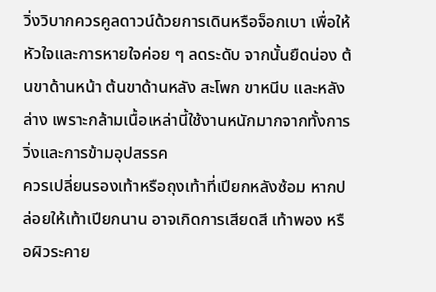วิ่งวิบากควรคูลดาวน์ด้วยการเดินหรือจ็อกเบา เพื่อให้หัวใจและการหายใจค่อย ๆ ลดระดับ จากนั้นยืดน่อง ต้นขาด้านหน้า ต้นขาด้านหลัง สะโพก ขาหนีบ และหลังล่าง เพราะกล้ามเนื้อเหล่านี้ใช้งานหนักมากจากทั้งการวิ่งและการข้ามอุปสรรค
ควรเปลี่ยนรองเท้าหรือถุงเท้าที่เปียกหลังซ้อม หากปล่อยให้เท้าเปียกนาน อาจเกิดการเสียดสี เท้าพอง หรือผิวระคาย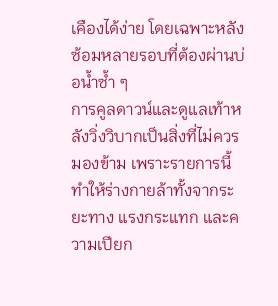เคืองได้ง่าย โดยเฉพาะหลังซ้อมหลายรอบที่ต้องผ่านบ่อน้ำซ้ำ ๆ
การคูลดาวน์และดูแลเท้าหลังวิ่งวิบากเป็นสิ่งที่ไม่ควรมองข้าม เพราะรายการนี้ทำให้ร่างกายล้าทั้งจากระยะทาง แรงกระแทก และความเปียก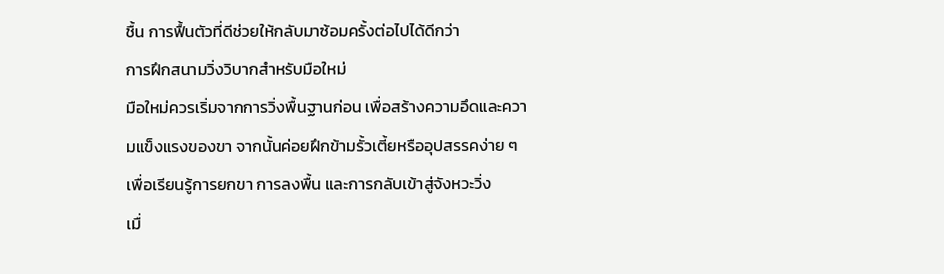ชื้น การฟื้นตัวที่ดีช่วยให้กลับมาซ้อมครั้งต่อไปได้ดีกว่า
การฝึกสนามวิ่งวิบากสำหรับมือใหม่
มือใหม่ควรเริ่มจากการวิ่งพื้นฐานก่อน เพื่อสร้างความอึดและความแข็งแรงของขา จากนั้นค่อยฝึกข้ามรั้วเตี้ยหรืออุปสรรคง่าย ๆ เพื่อเรียนรู้การยกขา การลงพื้น และการกลับเข้าสู่จังหวะวิ่ง
เมื่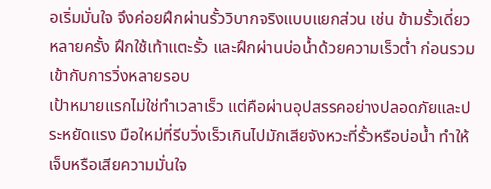อเริ่มมั่นใจ จึงค่อยฝึกผ่านรั้ววิบากจริงแบบแยกส่วน เช่น ข้ามรั้วเดี่ยวหลายครั้ง ฝึกใช้เท้าแตะรั้ว และฝึกผ่านบ่อน้ำด้วยความเร็วต่ำ ก่อนรวมเข้ากับการวิ่งหลายรอบ
เป้าหมายแรกไม่ใช่ทำเวลาเร็ว แต่คือผ่านอุปสรรคอย่างปลอดภัยและประหยัดแรง มือใหม่ที่รีบวิ่งเร็วเกินไปมักเสียจังหวะที่รั้วหรือบ่อน้ำ ทำให้เจ็บหรือเสียความมั่นใจ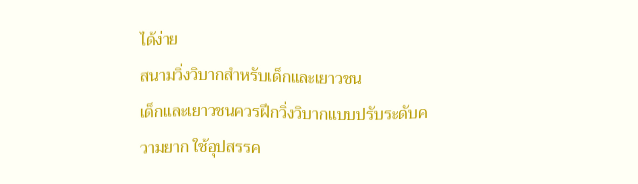ได้ง่าย
สนามวิ่งวิบากสำหรับเด็กและเยาวชน
เด็กและเยาวชนควรฝึกวิ่งวิบากแบบปรับระดับความยาก ใช้อุปสรรค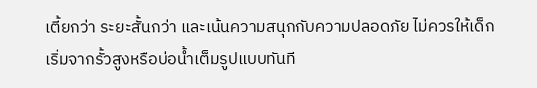เตี้ยกว่า ระยะสั้นกว่า และเน้นความสนุกกับความปลอดภัย ไม่ควรให้เด็กเริ่มจากรั้วสูงหรือบ่อน้ำเต็มรูปแบบทันที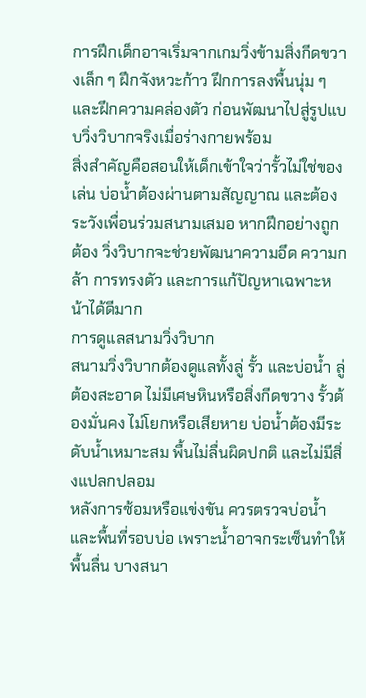การฝึกเด็กอาจเริ่มจากเกมวิ่งข้ามสิ่งกีดขวางเล็ก ๆ ฝึกจังหวะก้าว ฝึกการลงพื้นนุ่ม ๆ และฝึกความคล่องตัว ก่อนพัฒนาไปสู่รูปแบบวิ่งวิบากจริงเมื่อร่างกายพร้อม
สิ่งสำคัญคือสอนให้เด็กเข้าใจว่ารั้วไม่ใช่ของเล่น บ่อน้ำต้องผ่านตามสัญญาณ และต้องระวังเพื่อนร่วมสนามเสมอ หากฝึกอย่างถูกต้อง วิ่งวิบากจะช่วยพัฒนาความอึด ความกล้า การทรงตัว และการแก้ปัญหาเฉพาะหน้าได้ดีมาก
การดูแลสนามวิ่งวิบาก
สนามวิ่งวิบากต้องดูแลทั้งลู่ รั้ว และบ่อน้ำ ลู่ต้องสะอาด ไม่มีเศษหินหรือสิ่งกีดขวาง รั้วต้องมั่นคง ไม่โยกหรือเสียหาย บ่อน้ำต้องมีระดับน้ำเหมาะสม พื้นไม่ลื่นผิดปกติ และไม่มีสิ่งแปลกปลอม
หลังการซ้อมหรือแข่งขัน ควรตรวจบ่อน้ำและพื้นที่รอบบ่อ เพราะน้ำอาจกระเซ็นทำให้พื้นลื่น บางสนา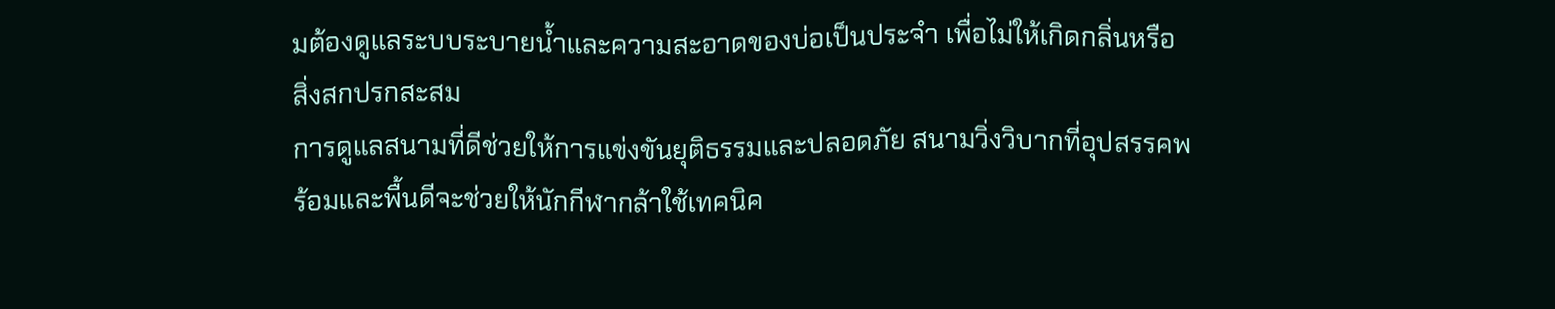มต้องดูแลระบบระบายน้ำและความสะอาดของบ่อเป็นประจำ เพื่อไม่ให้เกิดกลิ่นหรือสิ่งสกปรกสะสม
การดูแลสนามที่ดีช่วยให้การแข่งขันยุติธรรมและปลอดภัย สนามวิ่งวิบากที่อุปสรรคพร้อมและพื้นดีจะช่วยให้นักกีฬากล้าใช้เทคนิค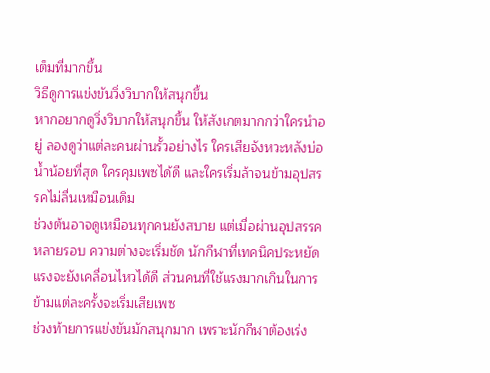เต็มที่มากขึ้น
วิธีดูการแข่งขันวิ่งวิบากให้สนุกขึ้น
หากอยากดูวิ่งวิบากให้สนุกขึ้น ให้สังเกตมากกว่าใครนำอยู่ ลองดูว่าแต่ละคนผ่านรั้วอย่างไร ใครเสียจังหวะหลังบ่อน้ำน้อยที่สุด ใครคุมเพซได้ดี และใครเริ่มล้าจนข้ามอุปสรรคไม่ลื่นเหมือนเดิม
ช่วงต้นอาจดูเหมือนทุกคนยังสบาย แต่เมื่อผ่านอุปสรรคหลายรอบ ความต่างจะเริ่มชัด นักกีฬาที่เทคนิคประหยัดแรงจะยังเคลื่อนไหวได้ดี ส่วนคนที่ใช้แรงมากเกินในการข้ามแต่ละครั้งจะเริ่มเสียเพซ
ช่วงท้ายการแข่งขันมักสนุกมาก เพราะนักกีฬาต้องเร่ง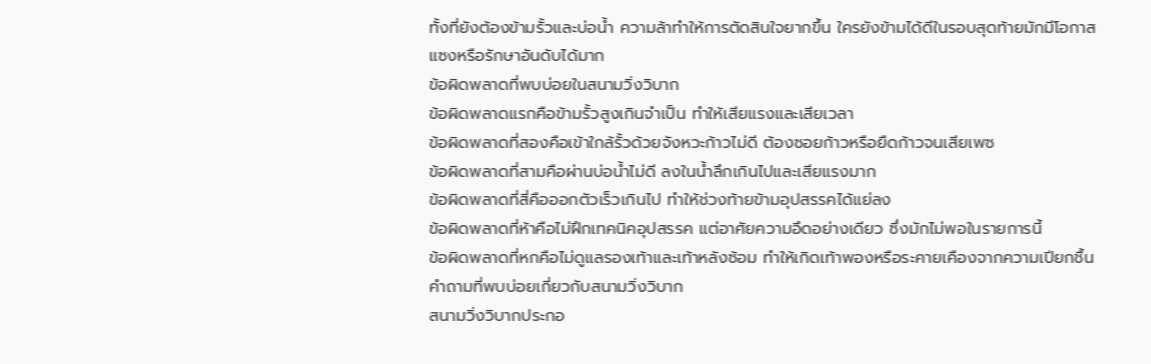ทั้งที่ยังต้องข้ามรั้วและบ่อน้ำ ความล้าทำให้การตัดสินใจยากขึ้น ใครยังข้ามได้ดีในรอบสุดท้ายมักมีโอกาสแซงหรือรักษาอันดับได้มาก
ข้อผิดพลาดที่พบบ่อยในสนามวิ่งวิบาก
ข้อผิดพลาดแรกคือข้ามรั้วสูงเกินจำเป็น ทำให้เสียแรงและเสียเวลา
ข้อผิดพลาดที่สองคือเข้าใกล้รั้วด้วยจังหวะก้าวไม่ดี ต้องซอยก้าวหรือยืดก้าวจนเสียเพซ
ข้อผิดพลาดที่สามคือผ่านบ่อน้ำไม่ดี ลงในน้ำลึกเกินไปและเสียแรงมาก
ข้อผิดพลาดที่สี่คือออกตัวเร็วเกินไป ทำให้ช่วงท้ายข้ามอุปสรรคได้แย่ลง
ข้อผิดพลาดที่ห้าคือไม่ฝึกเทคนิคอุปสรรค แต่อาศัยความอึดอย่างเดียว ซึ่งมักไม่พอในรายการนี้
ข้อผิดพลาดที่หกคือไม่ดูแลรองเท้าและเท้าหลังซ้อม ทำให้เกิดเท้าพองหรือระคายเคืองจากความเปียกชื้น
คำถามที่พบบ่อยเกี่ยวกับสนามวิ่งวิบาก
สนามวิ่งวิบากประกอ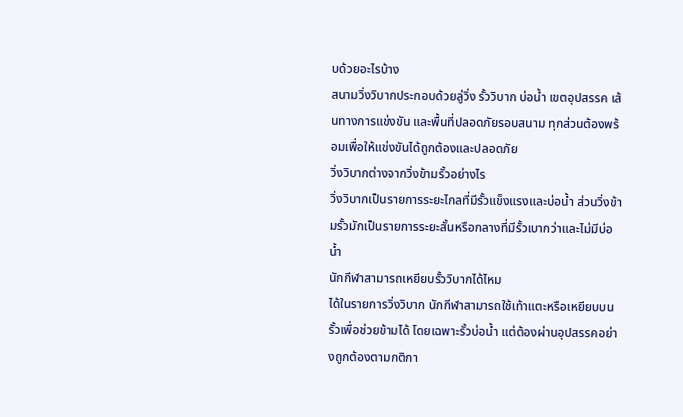บด้วยอะไรบ้าง
สนามวิ่งวิบากประกอบด้วยลู่วิ่ง รั้ววิบาก บ่อน้ำ เขตอุปสรรค เส้นทางการแข่งขัน และพื้นที่ปลอดภัยรอบสนาม ทุกส่วนต้องพร้อมเพื่อให้แข่งขันได้ถูกต้องและปลอดภัย
วิ่งวิบากต่างจากวิ่งข้ามรั้วอย่างไร
วิ่งวิบากเป็นรายการระยะไกลที่มีรั้วแข็งแรงและบ่อน้ำ ส่วนวิ่งข้ามรั้วมักเป็นรายการระยะสั้นหรือกลางที่มีรั้วเบากว่าและไม่มีบ่อน้ำ
นักกีฬาสามารถเหยียบรั้ววิบากได้ไหม
ได้ในรายการวิ่งวิบาก นักกีฬาสามารถใช้เท้าแตะหรือเหยียบบนรั้วเพื่อช่วยข้ามได้ โดยเฉพาะรั้วบ่อน้ำ แต่ต้องผ่านอุปสรรคอย่างถูกต้องตามกติกา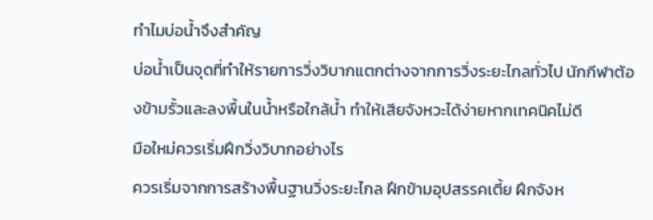ทำไมบ่อน้ำจึงสำคัญ
บ่อน้ำเป็นจุดที่ทำให้รายการวิ่งวิบากแตกต่างจากการวิ่งระยะไกลทั่วไป นักกีฬาต้องข้ามรั้วและลงพื้นในน้ำหรือใกล้น้ำ ทำให้เสียจังหวะได้ง่ายหากเทคนิคไม่ดี
มือใหม่ควรเริ่มฝึกวิ่งวิบากอย่างไร
ควรเริ่มจากการสร้างพื้นฐานวิ่งระยะไกล ฝึกข้ามอุปสรรคเตี้ย ฝึกจังห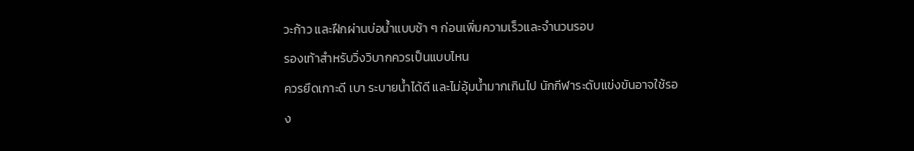วะก้าว และฝึกผ่านบ่อน้ำแบบช้า ๆ ก่อนเพิ่มความเร็วและจำนวนรอบ
รองเท้าสำหรับวิ่งวิบากควรเป็นแบบไหน
ควรยึดเกาะดี เบา ระบายน้ำได้ดี และไม่อุ้มน้ำมากเกินไป นักกีฬาระดับแข่งขันอาจใช้รอง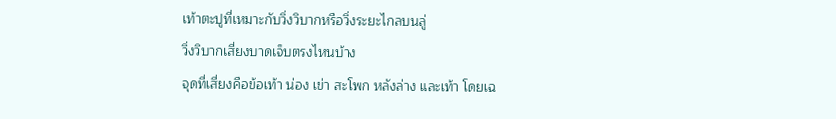เท้าตะปูที่เหมาะกับวิ่งวิบากหรือวิ่งระยะไกลบนลู่
วิ่งวิบากเสี่ยงบาดเจ็บตรงไหนบ้าง
จุดที่เสี่ยงคือข้อเท้า น่อง เข่า สะโพก หลังล่าง และเท้า โดยเฉ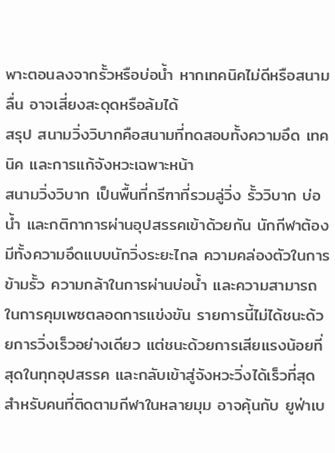พาะตอนลงจากรั้วหรือบ่อน้ำ หากเทคนิคไม่ดีหรือสนามลื่น อาจเสี่ยงสะดุดหรือล้มได้
สรุป สนามวิ่งวิบากคือสนามที่ทดสอบทั้งความอึด เทคนิค และการแก้จังหวะเฉพาะหน้า
สนามวิ่งวิบาก เป็นพื้นที่กรีฑาที่รวมลู่วิ่ง รั้ววิบาก บ่อน้ำ และกติกาการผ่านอุปสรรคเข้าด้วยกัน นักกีฬาต้องมีทั้งความอึดแบบนักวิ่งระยะไกล ความคล่องตัวในการข้ามรั้ว ความกล้าในการผ่านบ่อน้ำ และความสามารถในการคุมเพซตลอดการแข่งขัน รายการนี้ไม่ได้ชนะด้วยการวิ่งเร็วอย่างเดียว แต่ชนะด้วยการเสียแรงน้อยที่สุดในทุกอุปสรรค และกลับเข้าสู่จังหวะวิ่งได้เร็วที่สุด สำหรับคนที่ติดตามกีฬาในหลายมุม อาจคุ้นกับ ยูฟ่าเบ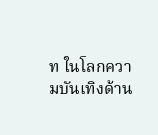ท ในโลกความบันเทิงด้าน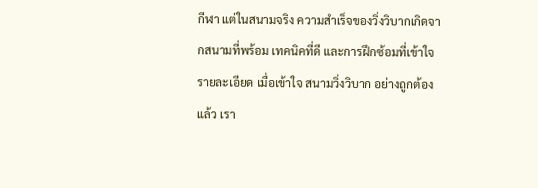กีฬา แต่ในสนามจริง ความสำเร็จของวิ่งวิบากเกิดจากสนามที่พร้อม เทคนิคที่ดี และการฝึกซ้อมที่เข้าใจรายละเอียด เมื่อเข้าใจ สนามวิ่งวิบาก อย่างถูกต้องแล้ว เรา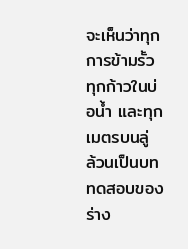จะเห็นว่าทุกการข้ามรั้ว ทุกก้าวในบ่อน้ำ และทุกเมตรบนลู่ ล้วนเป็นบททดสอบของร่าง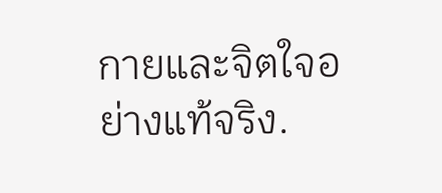กายและจิตใจอย่างแท้จริง.